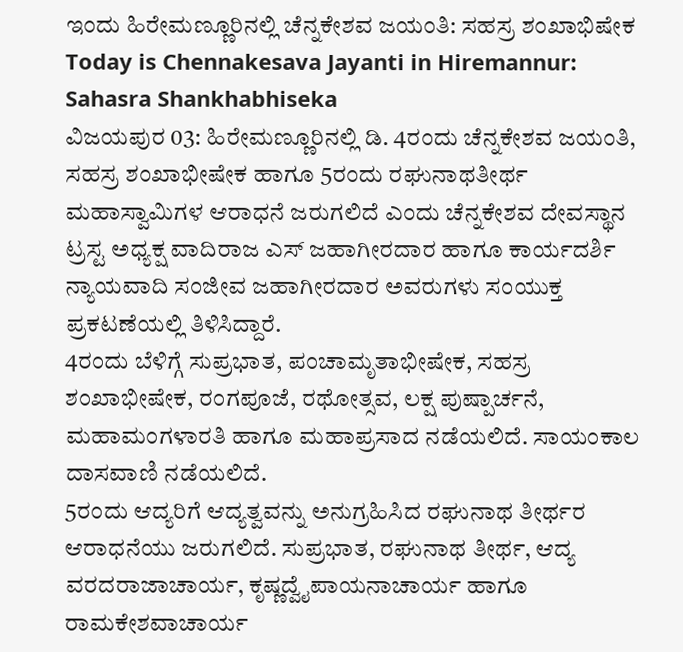ಇಂದು ಹಿರೇಮಣ್ಣೂರಿನಲ್ಲಿ ಚೆನ್ನಕೇಶವ ಜಯಂತಿ: ಸಹಸ್ರ ಶಂಖಾಭಿಷೇಕ
Today is Chennakesava Jayanti in Hiremannur: Sahasra Shankhabhiseka
ವಿಜಯಪುರ 03: ಹಿರೇಮಣ್ಣೂರಿನಲ್ಲಿ ಡಿ. 4ರಂದು ಚೆನ್ನಕೇಶವ ಜಯಂತಿ, ಸಹಸ್ರ ಶಂಖಾಭೀಷೇಕ ಹಾಗೂ 5ರಂದು ರಘುನಾಥತೀರ್ಥ ಮಹಾಸ್ವಾಮಿಗಳ ಆರಾಧನೆ ಜರುಗಲಿದೆ ಎಂದು ಚೆನ್ನಕೇಶವ ದೇವಸ್ಥಾನ ಟ್ರಸ್ಟ ಅಧ್ಯಕ್ಷ ವಾದಿರಾಜ ಎಸ್ ಜಹಾಗೀರದಾರ ಹಾಗೂ ಕಾರ್ಯದರ್ಶಿ ನ್ಯಾಯವಾದಿ ಸಂಜೀವ ಜಹಾಗೀರದಾರ ಅವರುಗಳು ಸಂಯುಕ್ತ ಪ್ರಕಟಣೆಯಲ್ಲಿ ತಿಳಿಸಿದ್ದಾರೆ.
4ರಂದು ಬೆಳಿಗ್ಗೆ ಸುಪ್ರಭಾತ, ಪಂಚಾಮೃತಾಭೀಷೇಕ, ಸಹಸ್ರ ಶಂಖಾಭೀಷೇಕ, ರಂಗಪೂಜೆ, ರಥೋತ್ಸವ, ಲಕ್ಷ ಪುಷ್ಪಾರ್ಚನೆ, ಮಹಾಮಂಗಳಾರತಿ ಹಾಗೂ ಮಹಾಪ್ರಸಾದ ನಡೆಯಲಿದೆ. ಸಾಯಂಕಾಲ ದಾಸವಾಣಿ ನಡೆಯಲಿದೆ.
5ರಂದು ಆದ್ಯರಿಗೆ ಆದ್ಯತ್ವವನ್ನು ಅನುಗ್ರಹಿಸಿದ ರಘುನಾಥ ತೀರ್ಥರ ಆರಾಧನೆಯು ಜರುಗಲಿದೆ. ಸುಪ್ರಭಾತ, ರಘುನಾಥ ತೀರ್ಥ, ಆದ್ಯ ವರದರಾಜಾಚಾರ್ಯ, ಕೃಷ್ಣದ್ವೈಪಾಯನಾಚಾರ್ಯ ಹಾಗೂ ರಾಮಕೇಶವಾಚಾರ್ಯ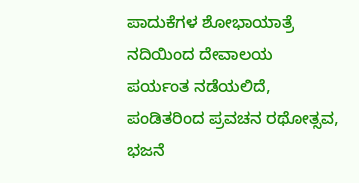ಪಾದುಕೆಗಳ ಶೋಭಾಯಾತ್ರೆ ನದಿಯಿಂದ ದೇವಾಲಯ ಪರ್ಯಂತ ನಡೆಯಲಿದೆ, ಪಂಡಿತರಿಂದ ಪ್ರವಚನ ರಥೋತ್ಸವ, ಭಜನೆ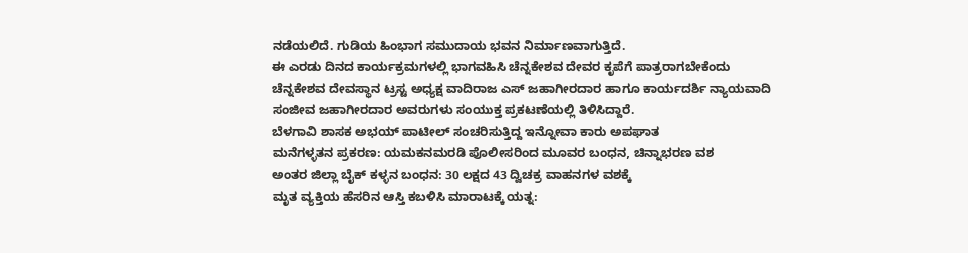ನಡೆಯಲಿದೆ. ಗುಡಿಯ ಹಿಂಭಾಗ ಸಮುದಾಯ ಭವನ ನಿರ್ಮಾಣವಾಗುತ್ತಿದೆ.
ಈ ಎರಡು ದಿನದ ಕಾರ್ಯಕ್ರಮಗಳಲ್ಲಿ ಭಾಗವಹಿಸಿ ಚೆನ್ನಕೇಶವ ದೇವರ ಕೃಪೆಗೆ ಪಾತ್ರರಾಗಬೇಕೆಂದು ಚೆನ್ನಕೇಶವ ದೇವಸ್ಥಾನ ಟ್ರಸ್ಟ ಅಧ್ಯಕ್ಷ ವಾದಿರಾಜ ಎಸ್ ಜಹಾಗೀರದಾರ ಹಾಗೂ ಕಾರ್ಯದರ್ಶಿ ನ್ಯಾಯವಾದಿ ಸಂಜೀವ ಜಹಾಗೀರದಾರ ಅವರುಗಳು ಸಂಯುಕ್ತ ಪ್ರಕಟಣೆಯಲ್ಲಿ ತಿಳಿಸಿದ್ದಾರೆ.
ಬೆಳಗಾವಿ ಶಾಸಕ ಅಭಯ್ ಪಾಟೀಲ್ ಸಂಚರಿಸುತ್ತಿದ್ದ ಇನ್ನೋವಾ ಕಾರು ಅಪಘಾತ
ಮನೆಗಳ್ಳತನ ಪ್ರಕರಣ: ಯಮಕನಮರಡಿ ಪೊಲೀಸರಿಂದ ಮೂವರ ಬಂಧನ, ಚಿನ್ನಾಭರಣ ವಶ
ಅಂತರ ಜಿಲ್ಲಾ ಬೈಕ್ ಕಳ್ಳನ ಬಂಧನ: 30 ಲಕ್ಷದ 43 ದ್ವಿಚಕ್ರ ವಾಹನಗಳ ವಶಕ್ಕೆ
ಮೃತ ವ್ಯಕ್ತಿಯ ಹೆಸರಿನ ಆಸ್ತಿ ಕಬಳಿಸಿ ಮಾರಾಟಕ್ಕೆ ಯತ್ನ: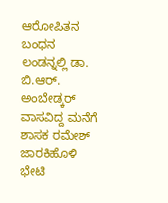ಆರೋಪಿತನ ಬಂಧನ
ಲಂಡನ್ನಲ್ಲಿ ಡಾ. ಬಿ.ಆರ್. ಅಂಬೇಡ್ಕರ್ ವಾಸವಿದ್ದ ಮನೆಗೆ ಶಾಸಕ ರಮೇಶ್ ಜಾರಕಿಹೊಳಿ ಭೇಟಿ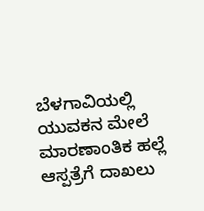ಬೆಳಗಾವಿಯಲ್ಲಿ ಯುವಕನ ಮೇಲೆ ಮಾರಣಾಂತಿಕ ಹಲ್ಲೆ ಆಸ್ಪತ್ರೆಗೆ ದಾಖಲು